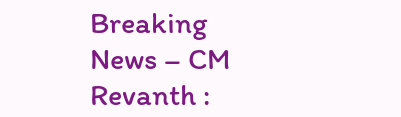Breaking News – CM Revanth :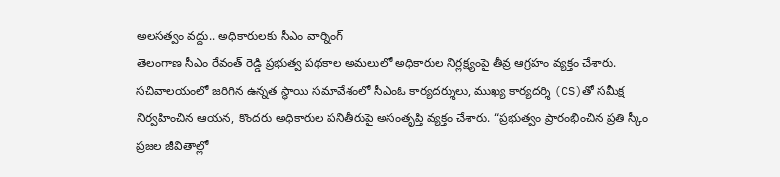అలసత్వం వద్దు.. అధికారులకు సీఎం వార్నింగ్
తెలంగాణ సీఎం రేవంత్ రెడ్డి ప్రభుత్వ పథకాల అమలులో అధికారుల నిర్లక్ష్యంపై తీవ్ర ఆగ్రహం వ్యక్తం చేశారు. సచివాలయంలో జరిగిన ఉన్నత స్థాయి సమావేశంలో సీఎంఓ కార్యదర్శులు, ముఖ్య కార్యదర్శి (CS)తో సమీక్ష నిర్వహించిన ఆయన, కొందరు అధికారుల పనితీరుపై అసంతృప్తి వ్యక్తం చేశారు. “ప్రభుత్వం ప్రారంభించిన ప్రతి స్కీం ప్రజల జీవితాల్లో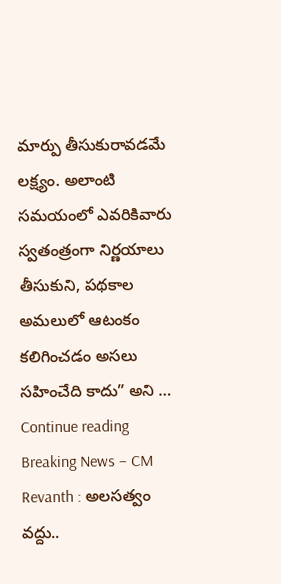మార్పు తీసుకురావడమే లక్ష్యం. అలాంటి సమయంలో ఎవరికివారు స్వతంత్రంగా నిర్ణయాలు తీసుకుని, పథకాల అమలులో ఆటంకం కలిగించడం అసలు సహించేది కాదు” అని … Continue reading Breaking News – CM Revanth : అలసత్వం వద్దు..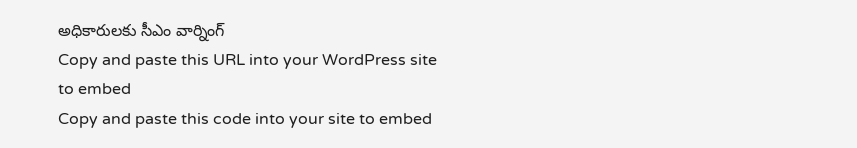అధికారులకు సీఎం వార్నింగ్
Copy and paste this URL into your WordPress site to embed
Copy and paste this code into your site to embed